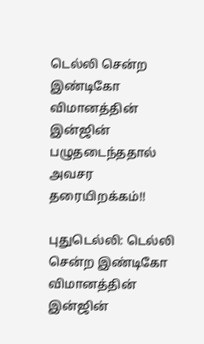டெல்லி சென்ற இண்டிகோ விமானத்தின் இன்ஜின் பழுதடைந்ததால் அவசர தரையிறக்கம்!!

புதுடெல்லி: டெல்லி சென்ற இண்டிகோ விமானத்தின் இன்ஜின்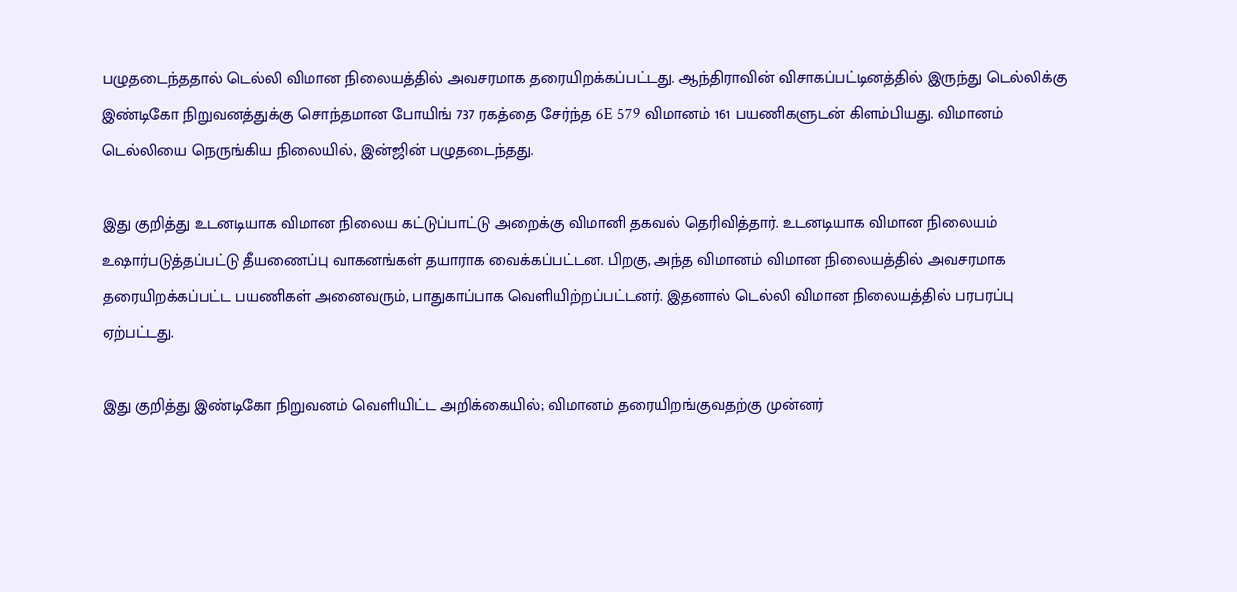பழுதடைந்ததால் டெல்லி விமான நிலையத்தில் அவசரமாக தரையிறக்கப்பட்டது. ஆந்திராவின் விசாகப்பட்டினத்தில் இருந்து டெல்லிக்கு இண்டிகோ நிறுவனத்துக்கு சொந்தமான போயிங் 737 ரகத்தை சேர்ந்த 6E 579 விமானம் 161 பயணிகளுடன் கிளம்பியது. விமானம் டெல்லியை நெருங்கிய நிலையில், இன்ஜின் பழுதடைந்தது.

இது குறித்து உடனடியாக விமான நிலைய கட்டுப்பாட்டு அறைக்கு விமானி தகவல் தெரிவித்தார். உடனடியாக விமான நிலையம் உஷார்படுத்தப்பட்டு தீயணைப்பு வாகனங்கள் தயாராக வைக்கப்பட்டன. பிறகு, அந்த விமானம் விமான நிலையத்தில் அவசரமாக தரையிறக்கப்பட்ட பயணிகள் அனைவரும், பாதுகாப்பாக வெளியிற்றப்பட்டனர். இதனால் டெல்லி விமான நிலையத்தில் பரபரப்பு ஏற்பட்டது.

இது குறித்து இண்டிகோ நிறுவனம் வெளியிட்ட அறிக்கையில்; விமானம் தரையிறங்குவதற்கு முன்னர்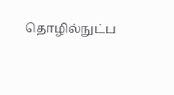தொழில்நுட்ப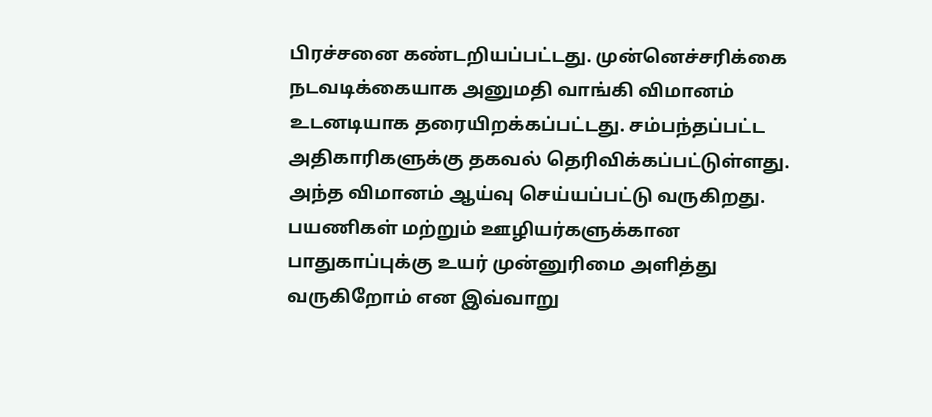பிரச்சனை கண்டறியப்பட்டது. முன்னெச்சரிக்கை நடவடிக்கையாக அனுமதி வாங்கி விமானம் உடனடியாக தரையிறக்கப்பட்டது. சம்பந்தப்பட்ட அதிகாரிகளுக்கு தகவல் தெரிவிக்கப்பட்டுள்ளது. அந்த விமானம் ஆய்வு செய்யப்பட்டு வருகிறது. பயணிகள் மற்றும் ஊழியர்களுக்கான பாதுகாப்புக்கு உயர் முன்னுரிமை அளித்து வருகிறோம் என இவ்வாறு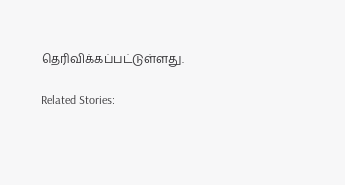தெரிவிக்கப்பட்டுள்ளது.

Related Stories: